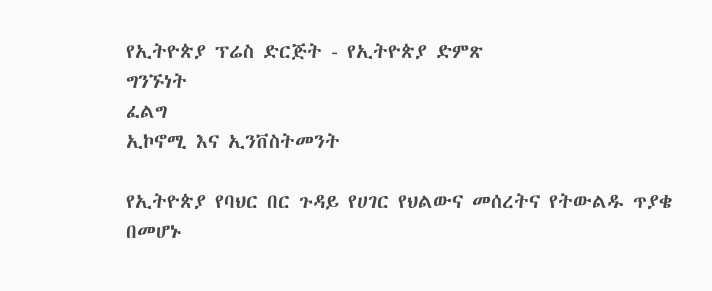የኢትዮጵያ ፕሬስ ድርጅት - የኢትዮጵያ ድምጽ
ግንኙነት
ፈልግ
ኢኮኖሚ እና ኢንቨስትመንት

የኢትዮጵያ የባህር በር ጉዳይ የሀገር የህልውና መሰረትና የትውልዱ ጥያቄ በመሆኑ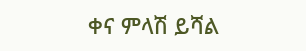ቀና ምላሽ ይሻል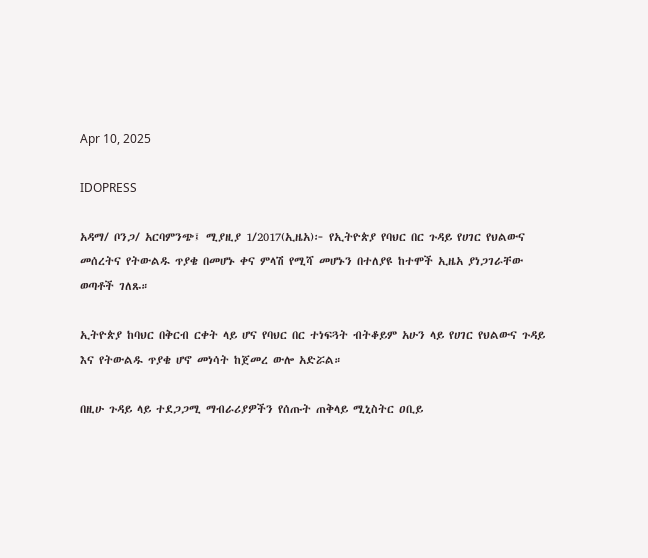Apr 10, 2025

IDOPRESS

አዳማ/ ቦንጋ/ አርባምንጭ፤ ሚያዚያ 1/2017(ኢዜአ)፦ የኢትዮጵያ የባህር በር ጉዳይ የሀገር የህልውና መሰረትና የትውልዱ ጥያቄ በመሆኑ ቀና ምላሽ የሚሻ መሆኑን በተለያዩ ከተሞች ኢዜአ ያነጋገራቸው ወጣቶች ገለጹ።

ኢትዮጵያ ከባህር በቅርብ ርቀት ላይ ሆና የባህር በር ተነፍጓት ብትቆይም አሁን ላይ የሀገር የህልውና ጉዳይ እና የትውልዱ ጥያቄ ሆኖ መነሳት ከጀመረ ውሎ አድሯል።

በዚሁ ጉዳይ ላይ ተደጋጋሚ ማብራሪያዎችን የሰጡት ጠቅላይ ሚኒስትር ዐቢይ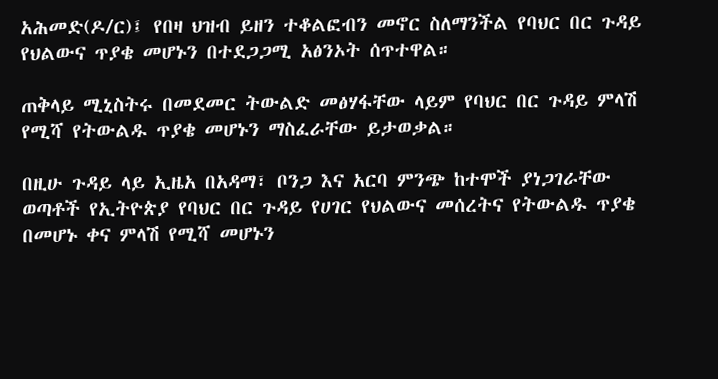አሕመድ(ዶ/ር)፤ የበዛ ህዝብ ይዘን ተቆልፎብን መኖር ስለማንችል የባህር በር ጉዳይ የህልውና ጥያቄ መሆኑን በተደጋጋሚ አፅንኦት ሰጥተዋል።

ጠቅላይ ሚኒስትሩ በመደመር ትውልድ መፅሃፋቸው ላይም የባህር በር ጉዳይ ምላሽ የሚሻ የትውልዱ ጥያቄ መሆኑን ማስፈራቸው ይታወቃል።

በዚሁ ጉዳይ ላይ ኢዜአ በአዳማ፣ ቦንጋ እና አርባ ምንጭ ከተሞች ያነጋገራቸው ወጣቶች የኢትዮጵያ የባህር በር ጉዳይ የሀገር የህልውና መሰረትና የትውልዱ ጥያቄ በመሆኑ ቀና ምላሽ የሚሻ መሆኑን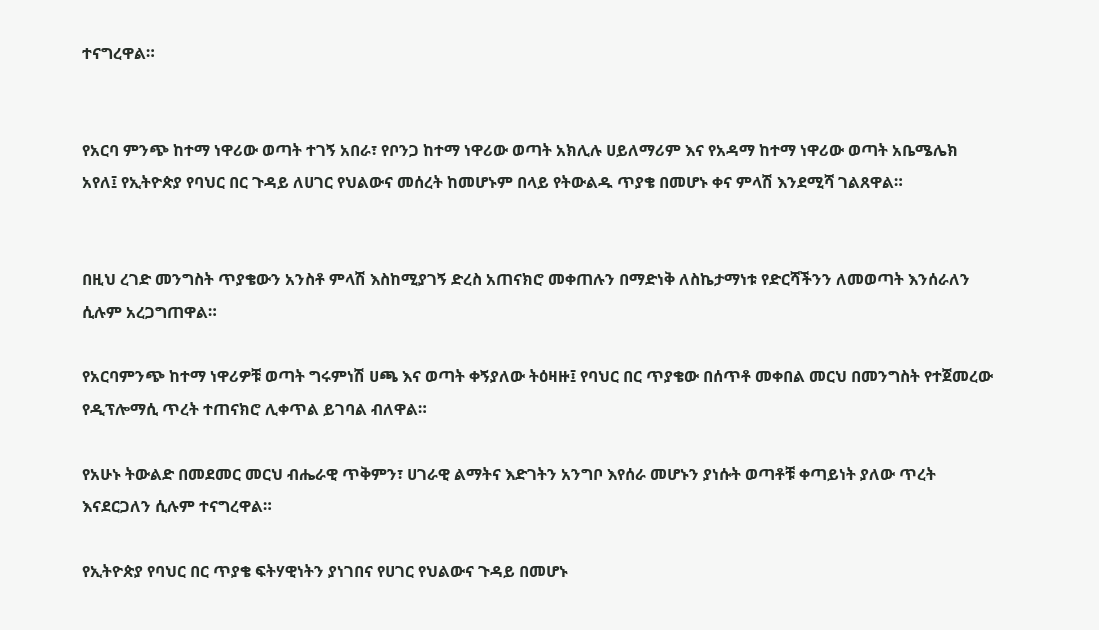ተናግረዋል።


የአርባ ምንጭ ከተማ ነዋሪው ወጣት ተገኝ አበራ፣ የቦንጋ ከተማ ነዋሪው ወጣት አክሊሉ ሀይለማሪም እና የአዳማ ከተማ ነዋሪው ወጣት አቤሜሌክ አየለ፤ የኢትዮጵያ የባህር በር ጉዳይ ለሀገር የህልውና መሰረት ከመሆኑም በላይ የትውልዱ ጥያቄ በመሆኑ ቀና ምላሽ እንደሚሻ ገልጸዋል።


በዚህ ረገድ መንግስት ጥያቄውን አንስቶ ምላሽ እስከሚያገኝ ድረስ አጠናክሮ መቀጠሉን በማድነቅ ለስኬታማነቱ የድርሻችንን ለመወጣት እንሰራለን ሲሉም አረጋግጠዋል።

የአርባምንጭ ከተማ ነዋሪዎቹ ወጣት ግሩምነሽ ሀጫ እና ወጣት ቀኝያለው ትዕዛዙ፤ የባህር በር ጥያቄው በሰጥቶ መቀበል መርህ በመንግስት የተጀመረው የዲፕሎማሲ ጥረት ተጠናክሮ ሊቀጥል ይገባል ብለዋል።

የአሁኑ ትውልድ በመደመር መርህ ብሔራዊ ጥቅምን፣ ሀገራዊ ልማትና እድገትን አንግቦ እየሰራ መሆኑን ያነሱት ወጣቶቹ ቀጣይነት ያለው ጥረት እናደርጋለን ሲሉም ተናግረዋል።

የኢትዮጵያ የባህር በር ጥያቄ ፍትሃዊነትን ያነገበና የሀገር የህልውና ጉዳይ በመሆኑ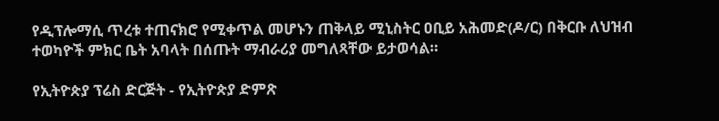የዲፕሎማሲ ጥረቱ ተጠናክሮ የሚቀጥል መሆኑን ጠቅላይ ሚኒስትር ዐቢይ አሕመድ(ዶ/ር) በቅርቡ ለህዝብ ተወካዮች ምክር ቤት አባላት በሰጡት ማብራሪያ መግለጻቸው ይታወሳል።

የኢትዮጵያ ፕሬስ ድርጅት - የኢትዮጵያ ድምጽ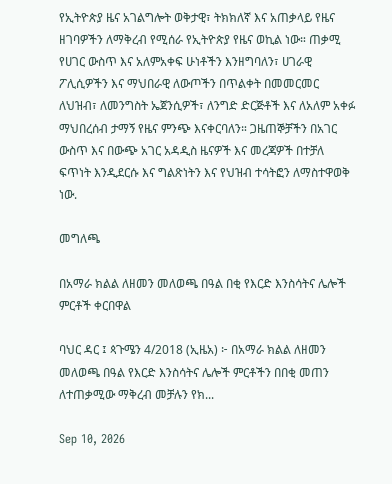የኢትዮጵያ ዜና አገልግሎት ወቅታዊ፣ ትክክለኛ እና አጠቃላይ የዜና ዘገባዎችን ለማቅረብ የሚሰራ የኢትዮጵያ የዜና ወኪል ነው። ጠቃሚ የሀገር ውስጥ እና አለምአቀፍ ሁነቶችን እንዘግባለን፣ ሀገራዊ ፖሊሲዎችን እና ማህበራዊ ለውጦችን በጥልቀት በመመርመር ለህዝብ፣ ለመንግስት ኤጀንሲዎች፣ ለንግድ ድርጅቶች እና ለአለም አቀፉ ማህበረሰብ ታማኝ የዜና ምንጭ እናቀርባለን። ጋዜጠኞቻችን በአገር ውስጥ እና በውጭ አገር አዳዲስ ዜናዎች እና መረጃዎች በተቻለ ፍጥነት እንዲደርሱ እና ግልጽነትን እና የህዝብ ተሳትፎን ለማስተዋወቅ ነው.

መግለጫ

በአማራ ክልል ለዘመን መለወጫ በዓል በቂ የእርድ እንስሳትና ሌሎች ምርቶች ቀርበዋል

ባህር ዳር ፤ ጳጉሜን 4/2018 (ኢዜአ) ፦ በአማራ ክልል ለዘመን መለወጫ በዓል የእርድ እንስሳትና ሌሎች ምርቶችን በበቂ መጠን ለተጠቃሚው ማቅረብ መቻሉን የክ...

Sep 10, 2026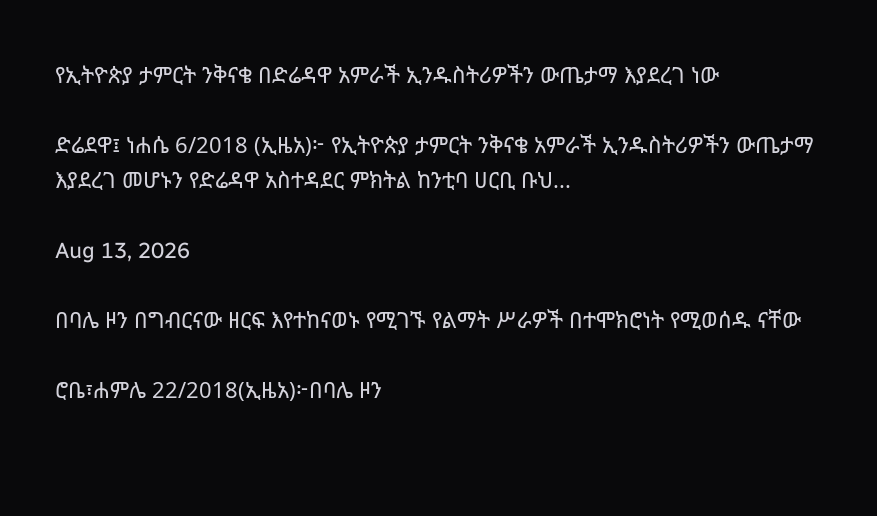የኢትዮጵያ ታምርት ንቅናቄ በድሬዳዋ አምራች ኢንዱስትሪዎችን ውጤታማ እያደረገ ነው

ድሬደዋ፤ ነሐሴ 6/2018 (ኢዜአ)፦ የኢትዮጵያ ታምርት ንቅናቄ አምራች ኢንዱስትሪዎችን ውጤታማ እያደረገ መሆኑን የድሬዳዋ አስተዳደር ምክትል ከንቲባ ሀርቢ ቡህ...

Aug 13, 2026

በባሌ ዞን በግብርናው ዘርፍ እየተከናወኑ የሚገኙ የልማት ሥራዎች በተሞክሮነት የሚወሰዱ ናቸው

ሮቤ፣ሐምሌ 22/2018(ኢዜአ)፦በባሌ ዞን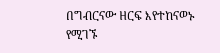በግብርናው ዘርፍ እየተከናወኑ የሚገኙ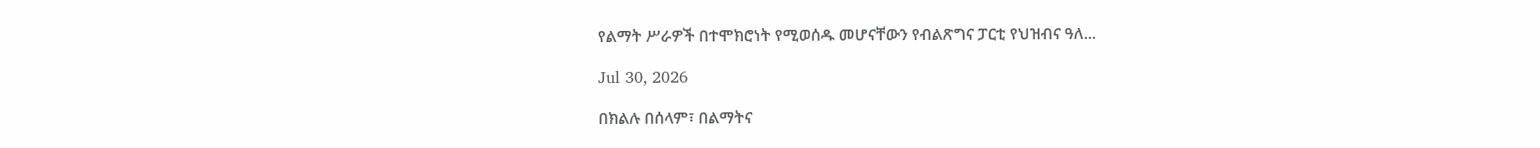የልማት ሥራዎች በተሞክሮነት የሚወሰዱ መሆናቸውን የብልጽግና ፓርቲ የህዝብና ዓለ...

Jul 30, 2026

በክልሉ በሰላም፣ በልማትና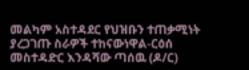መልካም አስተዳደር የህዝቡን ተጠቃሚነት ያረጋገጡ ስራዎች ተከናውነዋል-ርዕሰ መስተዳድር እንዳሻው ጣሰዉ (ዶ/ር)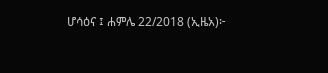ሆሳዕና ፤ ሐምሌ 22/2018 (ኢዜአ)፦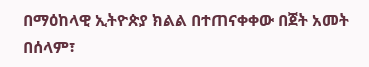በማዕከላዊ ኢትዮጵያ ክልል በተጠናቀቀው በጀት አመት በሰላም፣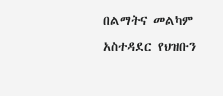በልማትና መልካም አስተዳደር የህዝቡን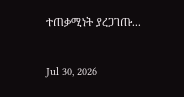ተጠቃሚነት ያረጋገጡ...

Jul 30, 2026